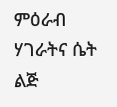ምዕራብ ሃገራትና ሴት ልጅ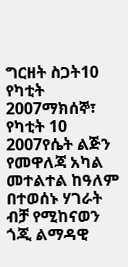ግርዘት ስጋት10 የካቲት 2007ማክሰኞ፣ የካቲት 10 2007የሴት ልጅን የመዋለጃ አካል መተልተል ከዓለም በተወሰኑ ሃገራት ብቻ የሚከናወን ጎጂ ልማዳዊ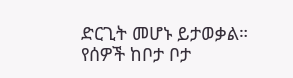ድርጊት መሆኑ ይታወቃል። የሰዎች ከቦታ ቦታ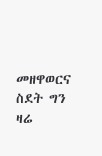መዘዋወርና ስደት ግን ዛሬ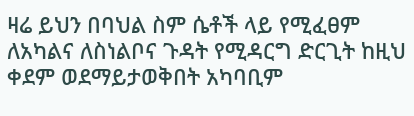ዛሬ ይህን በባህል ስም ሴቶች ላይ የሚፈፀም ለአካልና ለስነልቦና ጉዳት የሚዳርግ ድርጊት ከዚህ ቀደም ወደማይታወቅበት አካባቢም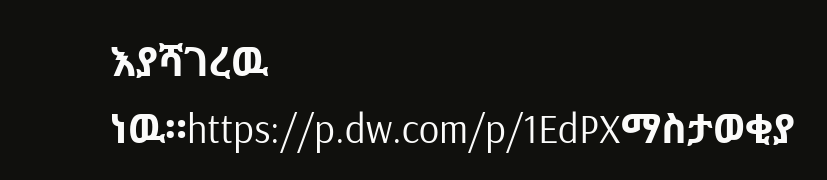እያሻገረዉ ነዉ።https://p.dw.com/p/1EdPXማስታወቂያ